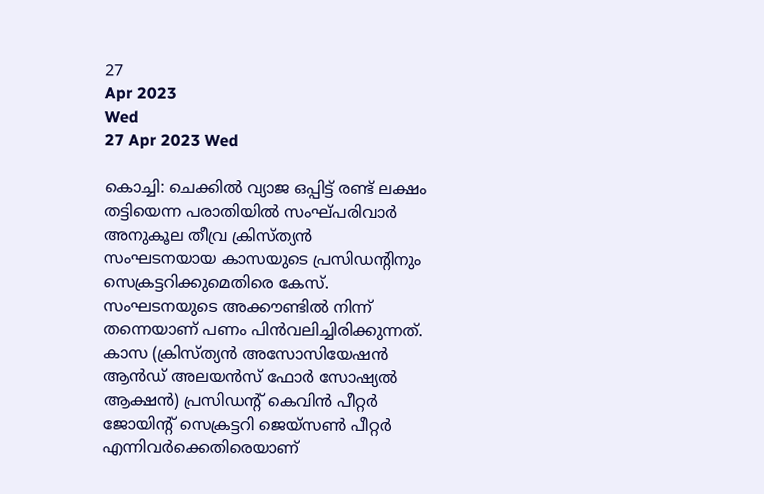27
Apr 2023
Wed
27 Apr 2023 Wed

കൊച്ചി: ചെക്കില്‍ വ്യാജ ഒപ്പിട്ട് രണ്ട് ലക്ഷം തട്ടിയെന്ന പരാതിയില്‍ സംഘ്പരിവാർ അനുകൂല തീവ്ര ക്രിസ്ത്യൻ സംഘടനയായ കാസയുടെ പ്രസിഡന്റിനും സെക്രട്ടറിക്കുമെതിരെ കേസ്. സംഘടനയുടെ അക്കൗണ്ടില്‍ നിന്ന് തന്നെയാണ് പണം പിന്‍വലിച്ചിരിക്കുന്നത്. കാസ (ക്രിസ്ത്യന്‍ അസോസിയേഷന്‍ ആന്‍ഡ് അലയന്‍സ് ഫോര്‍ സോഷ്യല്‍ ആക്ഷന്‍) പ്രസിഡന്റ് കെവിന്‍ പീറ്റര്‍ ജോയിന്റ് സെക്രട്ടറി ജെയ്‌സണ്‍ പീറ്റര്‍ എന്നിവര്‍ക്കെതിരെയാണ്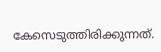കേസെടുത്തിരിക്കുന്നത്.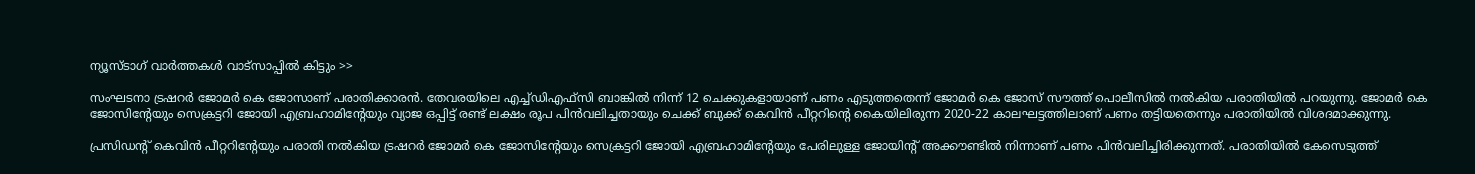ന്യൂസ്ടാഗ് വാര്‍ത്തകള്‍ വാട്‌സാപ്പില്‍ കിട്ടും >>

സംഘടനാ ട്രഷറര്‍ ജോമര്‍ കെ ജോസാണ് പരാതിക്കാരൻ. തേവരയിലെ എച്ച്ഡിഎഫ്‌സി ബാങ്കില്‍ നിന്ന് 12 ചെക്കുകളായാണ് പണം എടുത്തതെന്ന് ജോമര്‍ കെ ജോസ് സൗത്ത് പൊലീസില്‍ നല്‍കിയ പരാതിയില്‍ പറയുന്നു. ജോമര്‍ കെ ജോസിന്റേയും സെക്രട്ടറി ജോയി എബ്രഹാമിന്റേയും വ്യാജ ഒപ്പിട്ട് രണ്ട് ലക്ഷം രൂപ പിന്‍വലിച്ചതായും ചെക്ക് ബുക്ക് കെവിന്‍ പീറ്ററിന്റെ കൈയിലിരുന്ന 2020-22 കാലഘട്ടത്തിലാണ് പണം തട്ടിയതെന്നും പരാതിയില്‍ വിശദമാക്കുന്നു.

പ്രസിഡന്റ് കെവിന്‍ പീറ്ററിന്റേയും പരാതി നല്‍കിയ ട്രഷറര്‍ ജോമര്‍ കെ ജോസിന്റേയും സെക്രട്ടറി ജോയി എബ്രഹാമിന്റേയും പേരിലുള്ള ജോയിന്റ് അക്കൗണ്ടില്‍ നിന്നാണ് പണം പിന്‍വലിച്ചിരിക്കുന്നത്. പരാതിയില്‍ കേസെടുത്ത്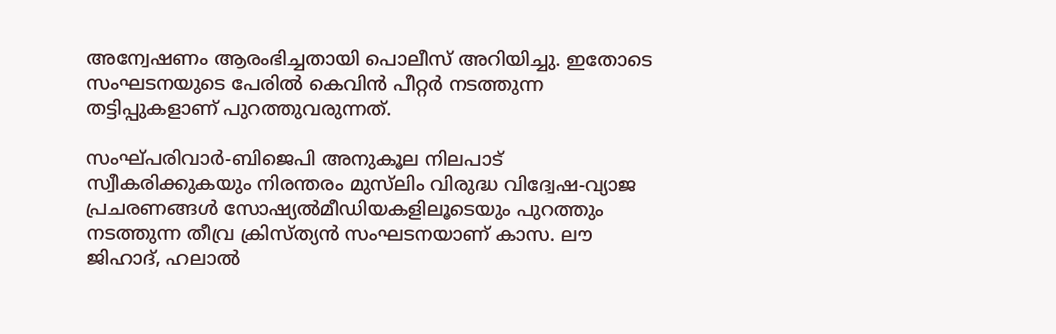അന്വേഷണം ആരംഭിച്ചതായി പൊലീസ് അറിയിച്ചു. ഇതോടെ സംഘടനയുടെ പേരിൽ കെവിൻ പീറ്റർ നടത്തുന്ന തട്ടിപ്പുകളാണ് പുറത്തുവരുന്നത്.

സംഘ്പരിവാർ-ബിജെപി അനുകൂല നിലപാട് സ്വീകരിക്കുകയും നിരന്തരം മുസ്‌ലിം വിരുദ്ധ വിദ്വേഷ-വ്യാജ പ്രചരണങ്ങൾ സോഷ്യൽമീഡിയകളിലൂടെയും പുറത്തും നടത്തുന്ന തീവ്ര ക്രിസ്ത്യൻ സംഘടനയാണ് കാസ. ലൗ ജിഹാദ്, ഹലാൽ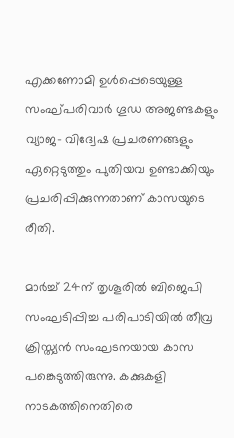എക്കണോമി ഉൾപ്പെടെയുള്ള സംഘ്പരിവാർ ഗൂഡ അജണ്ടകളും വ്യാജ- വിദ്വേഷ പ്രചരണങ്ങളും ഏറ്റെടുത്തും പുതിയവ ഉണ്ടാക്കിയും പ്രചരിപ്പിക്കുന്നതാണ് കാസയുടെ രീതി.

മാർച്ച് 24ന് തൃശൂരിൽ ബിജെപി സംഘടിപ്പിച്ച പരിപാടിയില്‍ തീവ്ര ക്രിസ്ത്യൻ സംഘടനയായ കാസ പങ്കെടുത്തിരുന്നു. കക്കുകളി നാടകത്തിനെതിരെ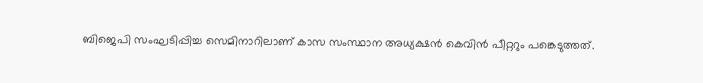ബിജെപി സംഘടിപ്പിച്ച സെമിനാറിലാണ് കാസ സംസ്ഥാന അധ്യക്ഷന്‍ കെവിന്‍ പീറ്ററും പങ്കെടുത്തത്.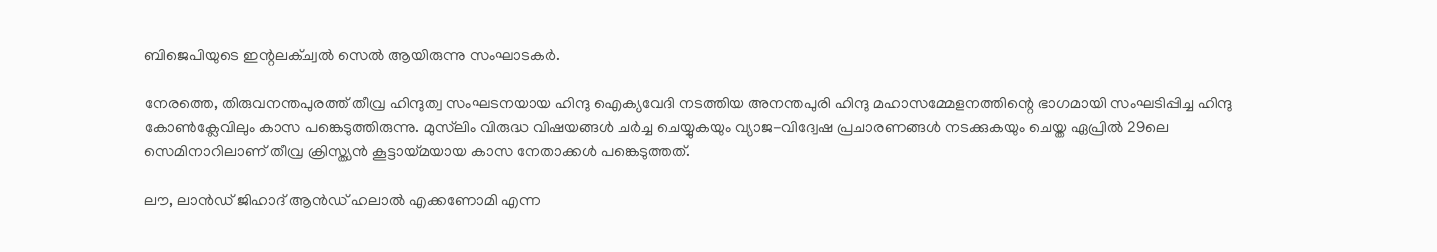ബിജെപിയുടെ ഇന്റലക്ച്വല്‍ സെല്‍ ആയിരുന്നു സംഘാടകര്‍.

നേരത്തെ, തിരുവനന്തപുരത്ത് തീവ്ര ഹിന്ദുത്വ സംഘടനയായ ഹിന്ദു ഐക്യവേദി നടത്തിയ അനന്തപുരി ഹിന്ദു മഹാസമ്മേളനത്തിന്റെ ഭാഗമായി സംഘടിപ്പിച്ച ഹിന്ദു കോൺക്ലേവിലും കാസ പങ്കെടുത്തിരുന്നു. മുസ്‍ലിം വിരുദ്ധ വിഷയങ്ങൾ ചർച്ച ചെയ്യുകയും വ്യാജ-വിദ്വേഷ പ്രചാരണങ്ങൾ നടക്കുകയും ചെയ്ത ഏപ്രിൽ 29ലെ സെമിനാറിലാണ് തീവ്ര ക്രിസ്ത്യൻ കൂട്ടായ്മയായ കാസ നേതാക്കൾ പങ്കെടുത്തത്.

ലൗ, ലാന്‍ഡ് ജിഹാദ് ആന്‍ഡ് ഹലാല്‍ എക്കണോമി എന്ന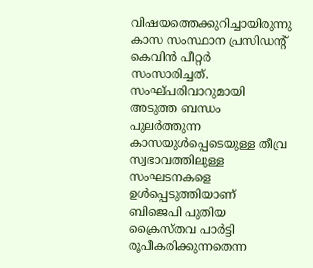വിഷയത്തെക്കുറിച്ചായിരുന്നു കാസ സംസ്ഥാന പ്രസിഡന്റ് കെവിന്‍ പീറ്റര്‍ സംസാരിച്ചത്. സംഘ്പരിവാറുമായി അടുത്ത ബന്ധം പുലർത്തുന്ന കാസയുൾപ്പെടെയുള്ള തീവ്ര സ്വഭാവത്തിലുള്ള സംഘടനകളെ ഉൾപ്പെടുത്തിയാണ് ബിജെപി പുതിയ ക്രൈസ്തവ പാർട്ടി രൂപീകരിക്കുന്നതെന്ന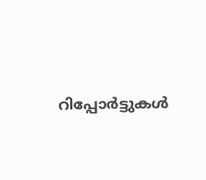റിപ്പോർട്ടുകൾ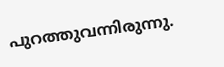പുറത്തുവന്നിരുന്നു.